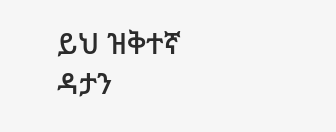ይህ ዝቅተኛ ዳታን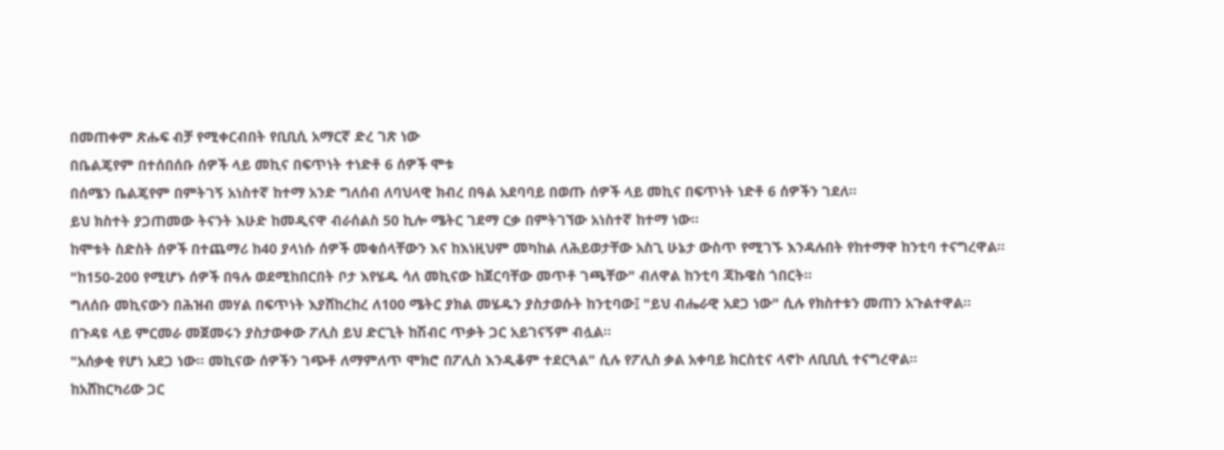በመጠቀም ጽሑፍ ብቻ የሚቀርብበት የቢቢሲ አማርኛ ድረ ገጽ ነው
በቤልጄየም በተሰበሰቡ ሰዎች ላይ መኪና በፍጥነት ተነድቶ 6 ሰዎች ሞቱ
በሰሜን ቤልጄየም በምትገኝ አነስተኛ ከተማ አንድ ግለሰብ ለባህላዊ ክብረ በዓል አደባባይ በወጡ ሰዎች ላይ መኪና በፍጥነት ነድቶ 6 ሰዎችን ገደለ።
ይህ ክስተት ያጋጠመው ትናንት እሁድ ከመዲናዋ ብራሰልስ 50 ኪሎ ሜትር ገደማ ርቃ በምትገኘው አነስተኛ ከተማ ነው።
ከሞቱት ስድስት ሰዎች በተጨማሪ ከ40 ያላነሱ ሰዎች መቁሰላቸውን እና ከእነዚህም መካከል ለሕይወታቸው አስጊ ሁኔታ ውስጥ የሚገኙ እንዳሉበት የከተማዋ ከንቲባ ተናግረዋል።
"ከ150-200 የሚሆኑ ሰዎች በዓሉ ወደሚከበርበት ቦታ እየሄዱ ሳለ መኪናው ከጀርባቸው መጥቶ ገጫቸው" ብለዋል ከንቲባ ጃኩዌስ ጎበርት።
ግለሰቡ መኪናውን በሕዝብ መሃል በፍጥነት እያሸከረከረ ለ100 ሜትር ያክል መሄዱን ያስታወሱት ከንቲባው፤ "ይህ ብሔራዊ አደጋ ነው" ሲሉ የክስተቱን መጠን አጉልተዋል።
በጉዳዩ ላይ ምርመራ መጀመሩን ያስታወቀው ፖሊስ ይህ ድርጊት ከሽብር ጥቃት ጋር አይገናኝም ብሏል።
"አሰቃቂ የሆነ አደጋ ነው። መኪናው ሰዎችን ገጭቶ ለማምለጥ ሞክሮ በፖሊስ እንዲቆም ተደርጓል" ሲሉ የፖሊስ ቃል አቀባይ ክርስቲና ላኖኮ ለቢቢሲ ተናግረዋል።
ከአሸከርካሪው ጋር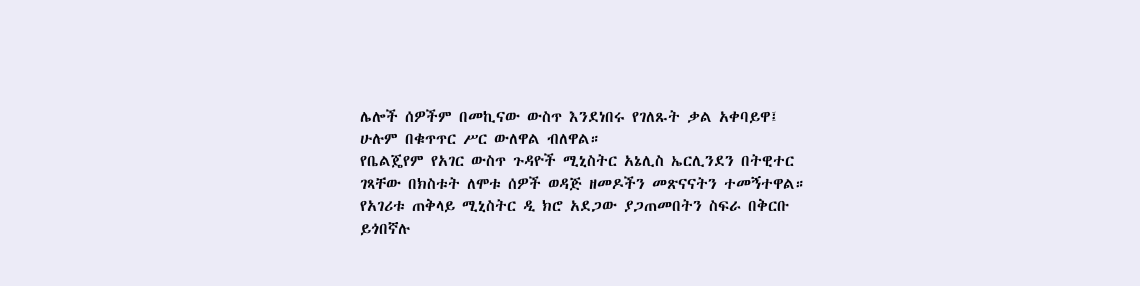ሌሎች ሰዎችም በመኪናው ውስጥ እንደነበሩ የገለጹት ቃል አቀባይዋ፤ ሁሉም በቁጥጥር ሥር ውለዋል ብለዋል።
የቤልጄየም የአገር ውስጥ ጉዳዮች ሚኒስትር አኔሊስ ኤርሊንደን በትዊተር ገጻቸው በክስቱት ለሞቱ ሰዎች ወዳጅ ዘመዶችን መጽናናትን ተመኝተዋል።
የአገሪቱ ጠቅላይ ሚኒስትር ዲ ክሮ አደጋው ያጋጠመበትን ስፍራ በቅርቡ ይጎበኛሉ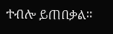ተብሎ ይጠበቃል።